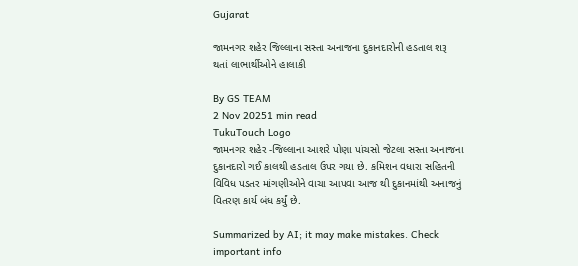Gujarat

જામનગર શહેર જિલ્લાના સસ્તા અનાજના દુકાનદારોની હડતાલ શરૂ થતાં લાભાર્થીઓને હાલાકી

By GS TEAM
2 Nov 20251 min read
TukuTouch Logo
જામનગર શહેર -જિલ્લાના આશરે પોણા પાંચસો જેટલા સસ્તા અનાજના દુકાનદારો ગઈ કાલથી હડતાલ ઉપર ગયા છે. કમિશન વધારા સહિતની વિવિધ પડતર માંગણીઓને વાચા આપવા આજ થી દુકાનમાંથી અનાજનું વિતરણ કાર્ય બંધ કર્યું છે.

Summarized by AI; it may make mistakes. Check important info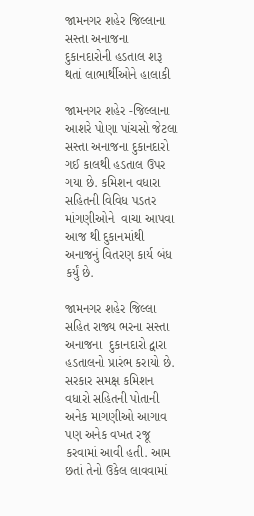જામનગર શહેર જિલ્લાના સસ્તા અનાજના  દુકાનદારોની હડતાલ શરૂ થતાં લાભાર્થીઓને હાલાકી

જામનગર શહેર -જિલ્લાના આશરે પોણા પાંચસો જેટલા સસ્તા અનાજના દુકાનદારો ગઈ કાલથી હડતાલ ઉપર ગયા છે. કમિશન વધારા સહિતની વિવિધ પડતર માંગણીઓને  વાચા આપવા આજ થી દુકાનમાંથી અનાજનું વિતરણ કાર્ય બંધ કર્યું છે.

જામનગર શહેર જિલ્લા સહિત રાજ્ય ભરના સસ્તા અનાજના  દુકાનદારો દ્વારા હડતાલનો પ્રારંભ કરાયો છે. સરકાર સમક્ષ કમિશન વધારો સહિતની પોતાની અનેક માગણીઓ આગાવ પણ અનેક વખત રજૂ કરવામાં આવી હતી. આમ છતાં તેનો ઉકેલ લાવવામાં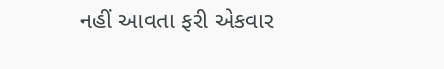નહીં આવતા ફરી એકવાર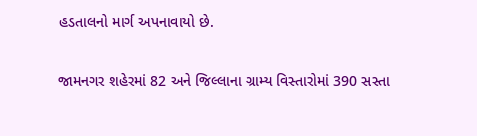હડતાલનો માર્ગ અપનાવાયો છે.

જામનગર શહેરમાં 82 અને જિલ્લાના ગ્રામ્ય વિસ્તારોમાં 390 સસ્તા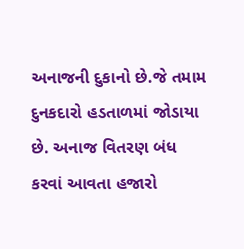અનાજની દુકાનો છે.જે તમામ દુનકદારો હડતાળમાં જોડાયા છે. અનાજ વિતરણ બંધ કરવાં આવતા હજારો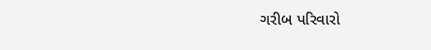ગરીબ પરિવારો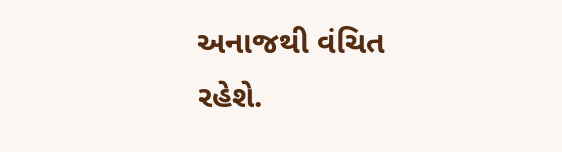અનાજથી વંચિત રહેશે.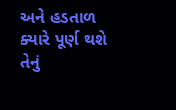અને હડતાળ ક્યારે પૂર્ણ થશે તેનું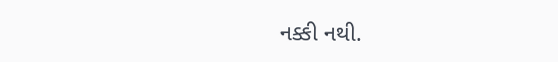નક્કી નથી.